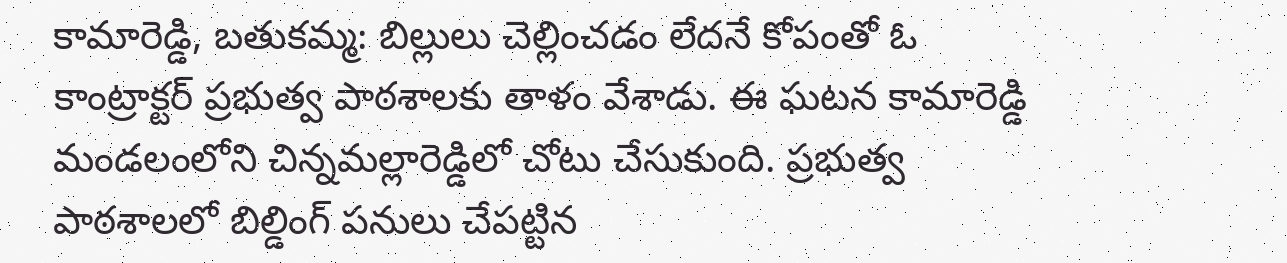కామారెడ్డి, బతుకమ్మ: బిల్లులు చెల్లించడం లేదనే కోపంతో ఓ కాంట్రాక్టర్ ప్రభుత్వ పాఠశాలకు తాళం వేశాడు. ఈ ఘటన కామారెడ్డి మండలంలోని చిన్నమల్లారెడ్డిలో చోటు చేసుకుంది. ప్రభుత్వ పాఠశాలలో బిల్డింగ్ పనులు చేపట్టిన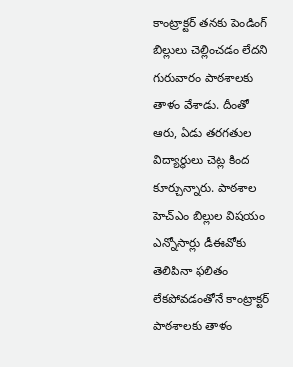కాంట్రాక్టర్ తనకు పెండింగ్ బిల్లులు చెల్లించడం లేదని గురువారం పాఠశాలకు తాళం వేశాడు. దీంతో ఆరు, ఏడు తరగతుల విద్యార్థులు చెట్ల కింద కూర్చున్నారు. పాఠశాల హెచ్ఎం బిల్లుల విషయం ఎన్నోసార్లు డీఈవోకు తెలిపినా ఫలితం లేకపోవడంతోనే కాంట్రాక్టర్ పాఠశాలకు తాళం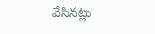వేసినట్లు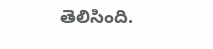తెలిసింది.